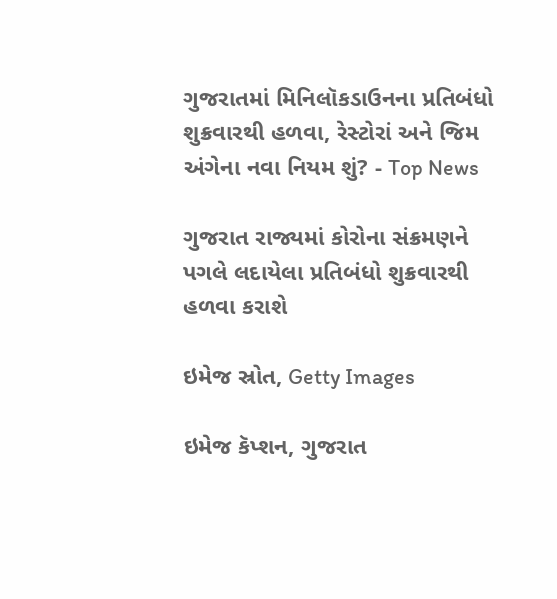ગુજરાતમાં મિનિલૉકડાઉનના પ્રતિબંધો શુક્રવારથી હળવા, રેસ્ટોરાં અને જિમ અંગેના નવા નિયમ શું? - Top News

ગુજરાત રાજ્યમાં કોરોના સંક્રમણને પગલે લદાયેલા પ્રતિબંધો શુક્રવારથી હળવા કરાશે

ઇમેજ સ્રોત, Getty Images

ઇમેજ કૅપ્શન, ગુજરાત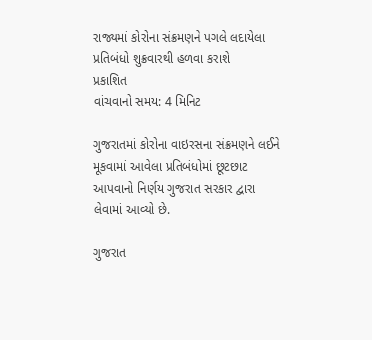રાજ્યમાં કોરોના સંક્રમણને પગલે લદાયેલા પ્રતિબંધો શુક્રવારથી હળવા કરાશે
પ્રકાશિત
વાંચવાનો સમય: 4 મિનિટ

ગુજરાતમાં કોરોના વાઇરસના સંક્રમણને લઈને મૂકવામાં આવેલા પ્રતિબંધોમાં છૂટછાટ આપવાનો નિર્ણય ગુજરાત સરકાર દ્વારા લેવામાં આવ્યો છે.

ગુજરાત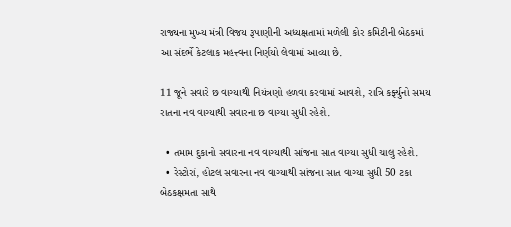રાજ્યના મુખ્ય મંત્રી વિજય રૂપાણીની અધ્યક્ષતામાં મળેલી કોર કમિટીની બેઠકમાં આ સંદર્ભે કેટલાક મહત્ત્વના નિર્ણયો લેવામાં આવ્યા છે.

11 જૂને સવારે છ વાગ્યાથી નિયંત્રણો હળવા કરવામાં આવશે, રાત્રિ કર્ફ્યુનો સમય રાતના નવ વાગ્યાથી સવારના છ વાગ્યા સુધી રહેશે.

  • તમામ દુકાનો સવારના નવ વાગ્યાથી સાંજના સાત વાગ્યા સુધી ચાલુ રહેશે.
  • રેસ્ટોરાં, હોટલ સવારના નવ વાગ્યાથી સાંજના સાત વાગ્યા સુધી 50 ટકા બેઠકક્ષમતા સાથે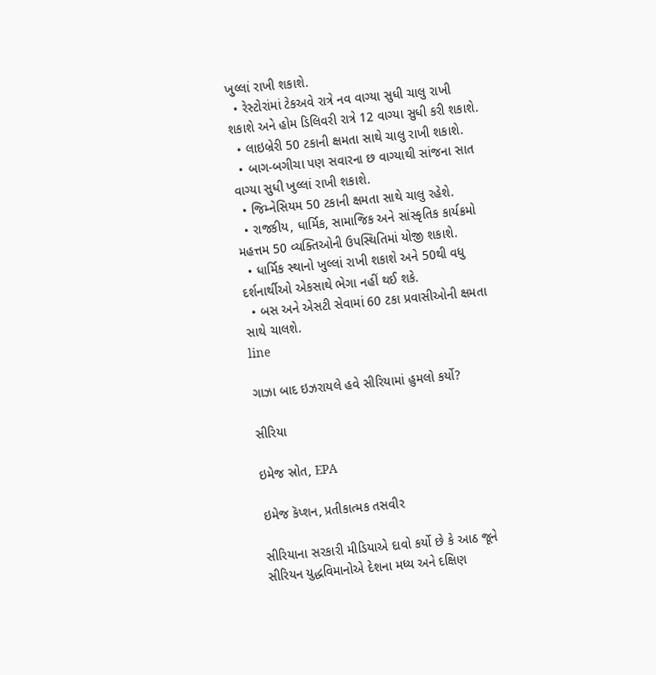ખુલ્લાં રાખી શકાશે.
  • રેસ્ટોરાંમાં ટેકઅવે રાત્રે નવ વાગ્યા સુધી ચાલુ રાખી શકાશે અને હોમ ડિલિવરી રાત્રે 12 વાગ્યા સુધી કરી શકાશે.
  • લાઇબ્રેરી 50 ટકાની ક્ષમતા સાથે ચાલુ રાખી શકાશે.
  • બાગ-બગીચા પણ સવારના છ વાગ્યાથી સાંજના સાત વાગ્યા સુધી ખુલ્લાં રાખી શકાશે.
  • જિમ્નેસિયમ 50 ટકાની ક્ષમતા સાથે ચાલુ રહેશે.
  • રાજકીય, ધાર્મિક, સામાજિક અને સાંસ્કૃતિક કાર્યક્રમો મહત્તમ 50 વ્યક્તિઓની ઉપસ્થિતિમાં યોજી શકાશે.
  • ધાર્મિક સ્થાનો ખુલ્લાં રાખી શકાશે અને 50થી વધુ દર્શનાર્થીઓ એકસાથે ભેગા નહીં થઈ શકે.
  • બસ અને એસટી સેવામાં 60 ટકા પ્રવાસીઓની ક્ષમતા સાથે ચાલશે.
line

ગાઝા બાદ ઇઝરાયલે હવે સીરિયામાં હુમલો કર્યો?

સીરિયા

ઇમેજ સ્રોત, EPA

ઇમેજ કૅપ્શન, પ્રતીકાત્મક તસવીર

સીરિયાના સરકારી મીડિયાએ દાવો કર્યો છે કે આઠ જૂને સીરિયન યુદ્ધવિમાનોએ દેશના મધ્ય અને દક્ષિણ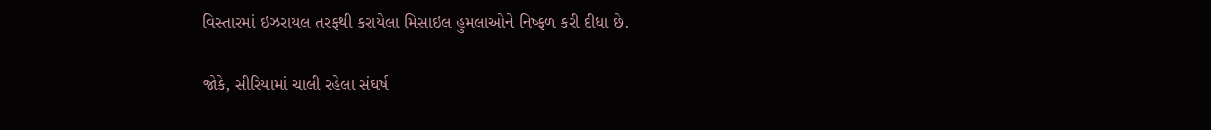વિસ્તારમાં ઇઝરાયલ તરફથી કરાયેલા મિસાઇલ હુમલાઓને નિષ્ફળ કરી દીધા છે.

જોકે, સીરિયામાં ચાલી રહેલા સંઘર્ષ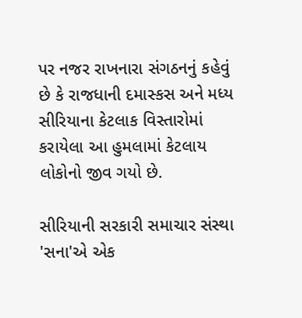પર નજર રાખનારા સંગઠનનું કહેવું છે કે રાજધાની દમાસ્કસ અને મધ્ય સીરિયાના કેટલાક વિસ્તારોમાં કરાયેલા આ હુમલામાં કેટલાય લોકોનો જીવ ગયો છે.

સીરિયાની સરકારી સમાચાર સંસ્થા 'સના'એ એક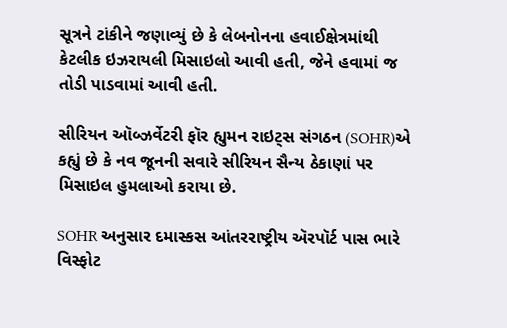સૂત્રને ટાંકીને જણાવ્યું છે કે લેબનોનના હવાઈક્ષેત્રમાંથી કેટલીક ઇઝરાયલી મિસાઇલો આવી હતી, જેને હવામાં જ તોડી પાડવામાં આવી હતી.

સીરિયન ઑબ્ઝર્વેટરી ફૉર હ્યુમન રાઇટ્સ સંગઠન (SOHR)એ કહ્યું છે કે નવ જૂનની સવારે સીરિયન સૈન્ય ઠેકાણાં પર મિસાઇલ હુમલાઓ કરાયા છે.

SOHR અનુસાર દમાસ્કસ આંતરરાષ્ટ્રીય ઍરપૉર્ટ પાસ ભારે વિસ્ફોટ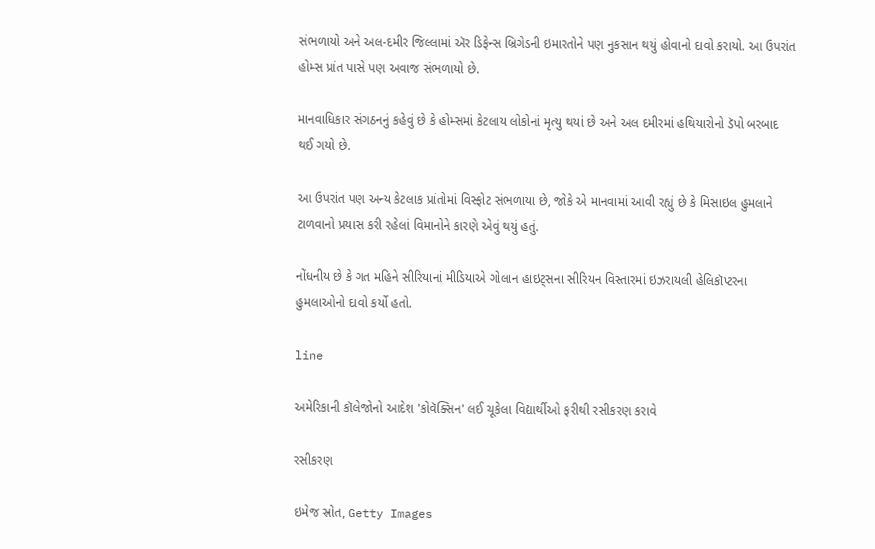સંભળાયો અને અલ-દમીર જિલ્લામાં ઍર ડિફેન્સ બ્રિગેડની ઇમારતોને પણ નુકસાન થયું હોવાનો દાવો કરાયો. આ ઉપરાંત હોમ્સ પ્રાંત પાસે પણ અવાજ સંભળાયો છે.

માનવાધિકાર સંગઠનનું કહેવું છે કે હોમ્સમાં કેટલાય લોકોનાં મૃત્યુ થયાં છે અને અલ દમીરમાં હથિયારોનો ડૅપો બરબાદ થઈ ગયો છે.

આ ઉપરાંત પણ અન્ય કેટલાક પ્રાંતોમાં વિસ્ફોટ સંભળાયા છે, જોકે એ માનવામાં આવી રહ્યું છે કે મિસાઇલ હુમલાને ટાળવાનો પ્રયાસ કરી રહેલાં વિમાનોને કારણે એવું થયું હતું.

નોંધનીય છે કે ગત મહિને સીરિયાનાં મીડિયાએ ગોલાન હાઇટ્સના સીરિયન વિસ્તારમાં ઇઝરાયલી હેલિકૉપ્ટરના હુમલાઓનો દાવો કર્યો હતો.

line

અમેરિકાની કૉલેજોનો આદેશ 'કોવૅક્સિન' લઈ ચૂકેલા વિદ્યાર્થીઓ ફરીથી રસીકરણ કરાવે

રસીકરણ

ઇમેજ સ્રોત, Getty Images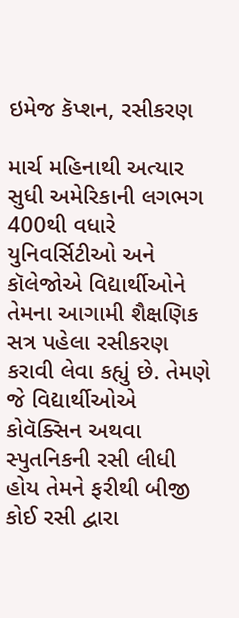ઇમેજ કૅપ્શન, રસીકરણ

માર્ચ મહિનાથી અત્યાર સુધી અમેરિકાની લગભગ 400થી વધારે યુનિવર્સિટીઓ અને કૉલેજોએ વિદ્યાર્થીઓને તેમના આગામી શૈક્ષણિક સત્ર પહેલા રસીકરણ કરાવી લેવા કહ્યું છે. તેમણે જે વિદ્યાર્થીઓએ કોવૅક્સિન અથવા સ્પુતનિકની રસી લીધી હોય તેમને ફરીથી બીજી કોઈ રસી દ્વારા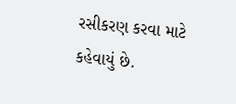રસીકરણ કરવા માટે કહેવાયું છે.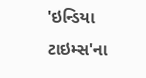'ઇન્ડિયા ટાઇમ્સ'ના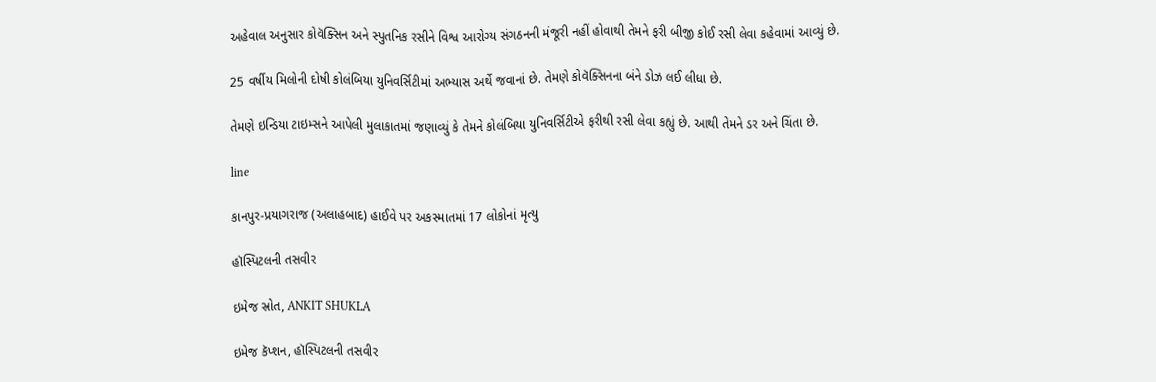અહેવાલ અનુસાર કોવૅક્સિન અને સ્પુતનિક રસીને વિશ્વ આરોગ્ય સંગઠનની મંજૂરી નહીં હોવાથી તેમને ફરી બીજી કોઈ રસી લેવા કહેવામાં આવ્યું છે.

25 વર્ષીય મિલોની દોષી કોલંબિયા યુનિવર્સિટીમાં અભ્યાસ અર્થે જવાનાં છે. તેમણે કોવૅક્સિનના બંને ડોઝ લઈ લીધા છે.

તેમણે ઇન્ડિયા ટાઇમ્સને આપેલી મુલાકાતમાં જણાવ્યું કે તેમને કોલંબિયા યુનિવર્સિટીએ ફરીથી રસી લેવા કહ્યું છે. આથી તેમને ડર અને ચિંતા છે.

line

કાનપુર-પ્રયાગરાજ (અલાહબાદ) હાઈવે પર અકસ્માતમાં 17 લોકોનાં મૃત્યુ

હૉસ્પિટલની તસવીર

ઇમેજ સ્રોત, ANKIT SHUKLA

ઇમેજ કૅપ્શન, હૉસ્પિટલની તસવીર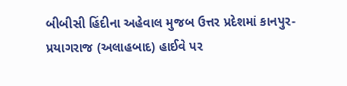બીબીસી હિંદીના અહેવાલ મુજબ ઉત્તર પ્રદેશમાં કાનપુર-પ્રયાગરાજ (અલાહબાદ) હાઈવે પર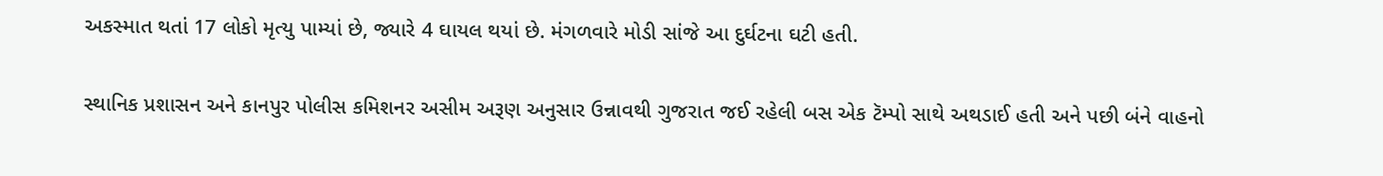અકસ્માત થતાં 17 લોકો મૃત્યુ પામ્યાં છે, જ્યારે 4 ઘાયલ થયાં છે. મંગળવારે મોડી સાંજે આ દુર્ઘટના ઘટી હતી.

સ્થાનિક પ્રશાસન અને કાનપુર પોલીસ કમિશનર અસીમ અરૂણ અનુસાર ઉન્નાવથી ગુજરાત જઈ રહેલી બસ એક ટૅમ્પો સાથે અથડાઈ હતી અને પછી બંને વાહનો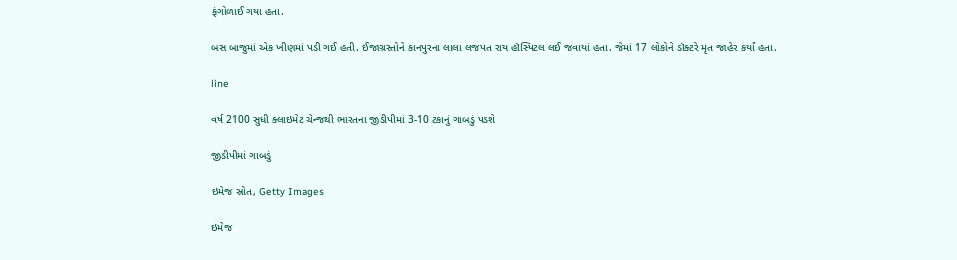ફંગોળાઈ ગયા હતા.

બસ બાજુમાં એક ખીણમાં પડી ગઈ હતી. ઈજાગ્રસ્તોને કાનપુરના લાલા લજપત રાય હૉસ્પિટલ લઈ જવાયાં હતા. જેમાં 17 લોકોને ડૉક્ટરે મૃત જાહેર કર્યાં હતા.

line

વર્ષ 2100 સુધી ક્લાઇમેટ ચેન્જથી ભારતના જીડીપીમાં 3-10 ટકાનું ગાબડું પડશે

જીડીપીમાં ગાબડું

ઇમેજ સ્રોત, Getty Images

ઇમેજ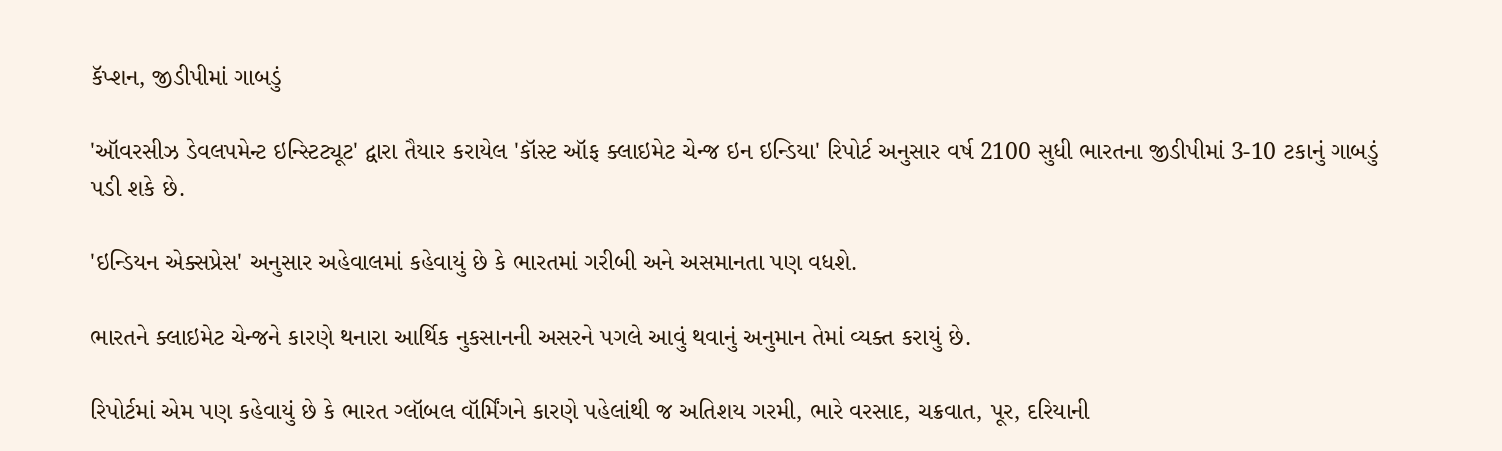કૅપ્શન, જીડીપીમાં ગાબડું

'ઑવરસીઝ ડેવલપમેન્ટ ઇન્સ્ટિટ્યૂટ' દ્વારા તૈયાર કરાયેલ 'કૉસ્ટ ઑફ ક્લાઇમેટ ચેન્જ ઇન ઇન્ડિયા' રિપોર્ટ અનુસાર વર્ષ 2100 સુધી ભારતના જીડીપીમાં 3-10 ટકાનું ગાબડું પડી શકે છે.

'ઇન્ડિયન એક્સપ્રેસ' અનુસાર અહેવાલમાં કહેવાયું છે કે ભારતમાં ગરીબી અને અસમાનતા પણ વધશે.

ભારતને ક્લાઇમેટ ચેન્જને કારણે થનારા આર્થિક નુકસાનની અસરને પગલે આવું થવાનું અનુમાન તેમાં વ્યક્ત કરાયું છે.

રિપોર્ટમાં એમ પણ કહેવાયું છે કે ભારત ગ્લૉબલ વૉર્મિંગને કારણે પહેલાંથી જ અતિશય ગરમી, ભારે વરસાદ, ચક્રવાત, પૂર, દરિયાની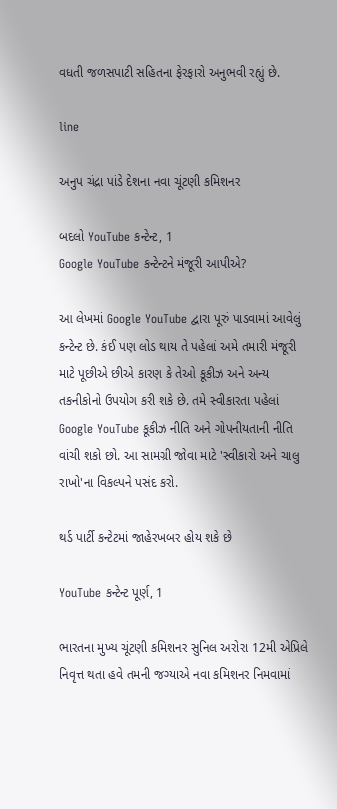વધતી જળસપાટી સહિતના ફેરફારો અનુભવી રહ્યું છે.

line

અનુપ ચંદ્રા પાંડે દેશના નવા ચૂંટણી કમિશનર

બદલો YouTube કન્ટેન્ટ, 1
Google YouTube કન્ટેન્ટને મંજૂરી આપીએ?

આ લેખમાં Google YouTube દ્વારા પૂરું પાડવામાં આવેલું કન્ટેન્ટ છે. કંઈ પણ લોડ થાય તે પહેલાં અમે તમારી મંજૂરી માટે પૂછીએ છીએ કારણ કે તેઓ કૂકીઝ અને અન્ય તકનીકોનો ઉપયોગ કરી શકે છે. તમે સ્વીકારતા પહેલાં Google YouTube કૂકીઝ નીતિ અને ગોપનીયતાની નીતિ વાંચી શકો છો. આ સામગ્રી જોવા માટે 'સ્વીકારો અને ચાલુ રાખો'ના વિકલ્પને પસંદ કરો.

થર્ડ પાર્ટી કન્ટેટમાં જાહેરખબર હોય શકે છે

YouTube કન્ટેન્ટ પૂર્ણ, 1

ભારતના મુખ્ય ચૂંટણી કમિશનર સુનિલ અરોરા 12મી એપ્રિલે નિવૃત્ત થતા હવે તમની જગ્યાએ નવા કમિશનર નિમવામાં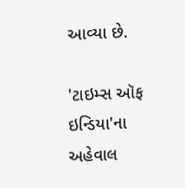આવ્યા છે.

'ટાઇમ્સ ઑફ ઇન્ડિયા'ના અહેવાલ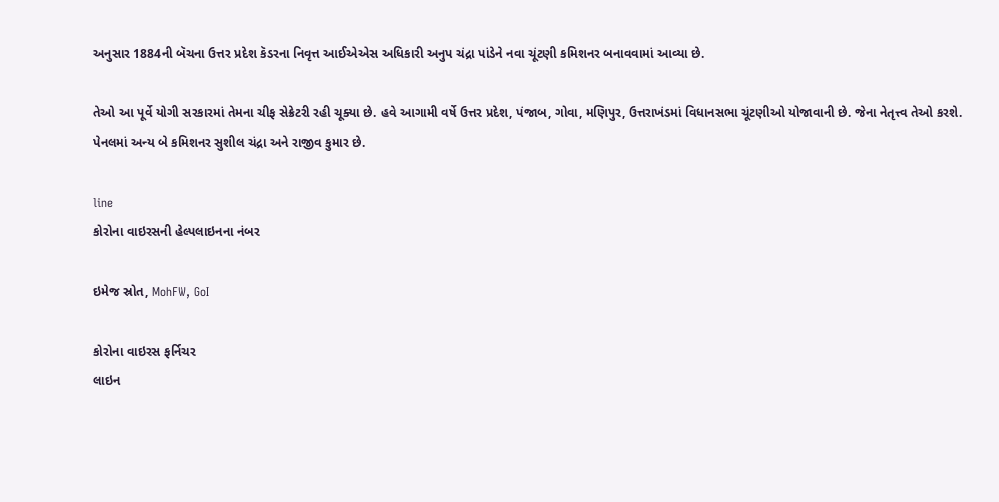અનુસાર 1884ની બૅચના ઉત્તર પ્રદેશ કૅડરના નિવૃત્ત આઈએએસ અધિકારી અનુપ ચંદ્રા પાંડેને નવા ચૂંટણી કમિશનર બનાવવામાં આવ્યા છે.

તેઓ આ પૂર્વે યોગી સરકારમાં તેમના ચીફ સેક્રેટરી રહી ચૂક્યા છે. હવે આગામી વર્ષે ઉત્તર પ્રદેશ, પંજાબ, ગોવા, મણિપુર, ઉત્તરાખંડમાં વિધાનસભા ચૂંટણીઓ યોજાવાની છે. જેના નેતૃત્ત્વ તેઓ કરશે. પેનલમાં અન્ય બે કમિશનર સુશીલ ચંદ્રા અને રાજીવ કુમાર છે.

line
કોરોના વાઇરસની હેલ્પલાઇનના નંબર

ઇમેજ સ્રોત, MohFW, GoI

કોરોના વાઇરસ ફર્નિચર
લાઇન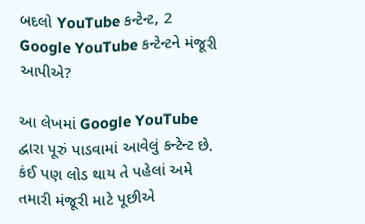બદલો YouTube કન્ટેન્ટ, 2
Google YouTube કન્ટેન્ટને મંજૂરી આપીએ?

આ લેખમાં Google YouTube દ્વારા પૂરું પાડવામાં આવેલું કન્ટેન્ટ છે. કંઈ પણ લોડ થાય તે પહેલાં અમે તમારી મંજૂરી માટે પૂછીએ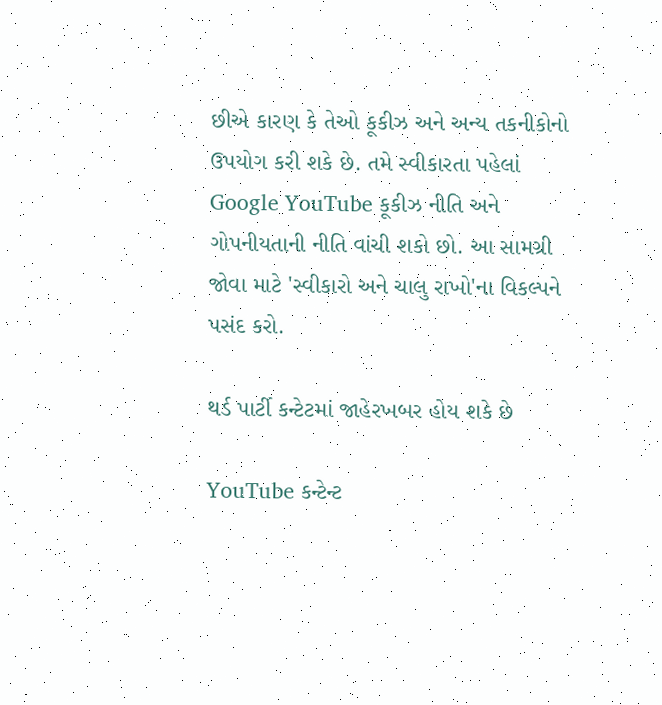છીએ કારણ કે તેઓ કૂકીઝ અને અન્ય તકનીકોનો ઉપયોગ કરી શકે છે. તમે સ્વીકારતા પહેલાં Google YouTube કૂકીઝ નીતિ અને ગોપનીયતાની નીતિ વાંચી શકો છો. આ સામગ્રી જોવા માટે 'સ્વીકારો અને ચાલુ રાખો'ના વિકલ્પને પસંદ કરો.

થર્ડ પાર્ટી કન્ટેટમાં જાહેરખબર હોય શકે છે

YouTube કન્ટેન્ટ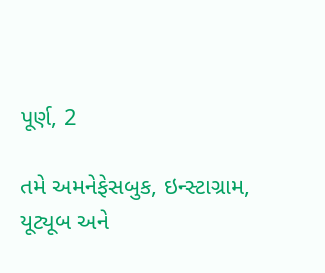પૂર્ણ, 2

તમે અમનેફેસબુક, ઇન્સ્ટાગ્રામ, યૂટ્યૂબ અને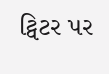ટ્વિટર પર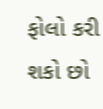ફોલો કરી શકો છો